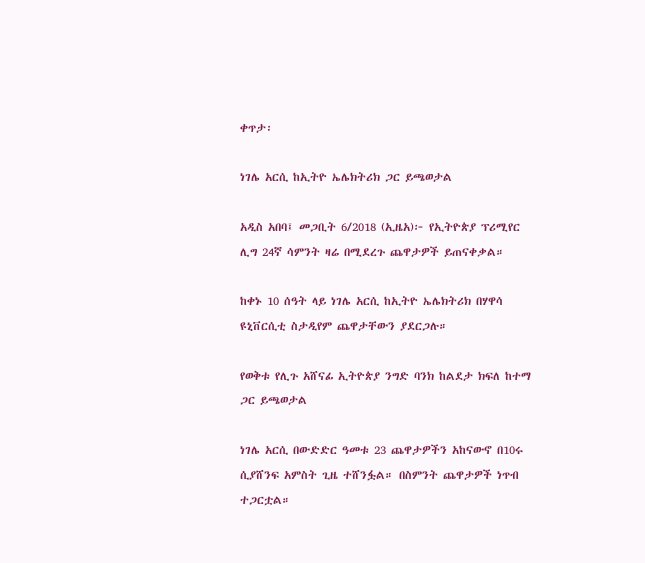ቀጥታ፡

ነገሌ አርሲ ከኢትዮ ኤሌክትሪክ ጋር ይጫወታል

አዲስ አበባ፤ መጋቢት 6/2018 (ኢዜአ)፦ የኢትዮጵያ ፕሪሚየር ሊግ 24ኛ ሳምንት ዛሬ በሚደረጉ ጨዋታዎች ይጠናቀቃል።

ከቀኑ 10 ሰዓት ላይ ነገሌ አርሲ ከኢትዮ ኤሌክትሪክ በሃዋሳ ዩኒቨርሲቲ ስታዲየም ጨዋታቸውን ያደርጋሉ።

የወቅቱ የሊጉ አሸናፊ ኢትዮጵያ ንግድ ባንክ ከልደታ ክፍለ ከተማ ጋር ይጫወታል

ነገሌ አርሲ በውድድር ዓመቱ 23 ጨዋታዎችን አከናውኖ በ10ሩ ሲያሸንፍ አምስት ጊዜ ተሸንፏል። በስምንት ጨዋታዎች ነጥብ ተጋርቷል።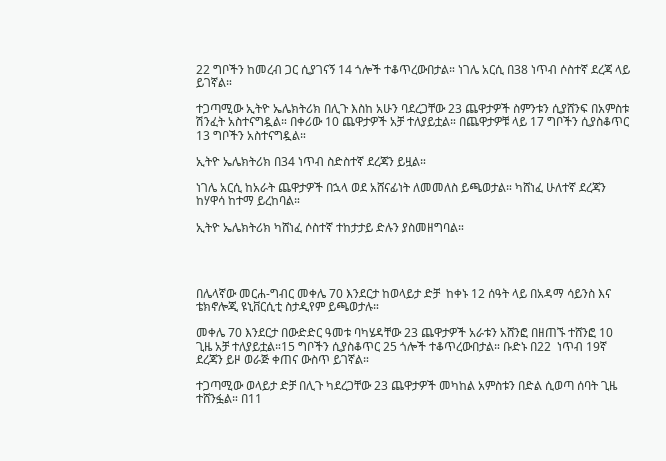22 ግቦችን ከመረብ ጋር ሲያገናኝ 14 ጎሎች ተቆጥረውበታል። ነገሌ አርሲ በ38 ነጥብ ሶስተኛ ደረጃ ላይ ይገኛል።

ተጋጣሚው ኢትዮ ኤሌክትሪክ በሊጉ እስከ አሁን ባደረጋቸው 23 ጨዋታዎች ስምንቱን ሲያሸንፍ በአምስቱ ሽንፈት አስተናግዷል። በቀሪው 10 ጨዋታዎች አቻ ተለያይቷል። በጨዋታዎቹ ላይ 17 ግቦችን ሲያስቆጥር 13 ግቦችን አስተናግዷል።

ኢትዮ ኤሌክትሪክ በ34 ነጥብ ስድስተኛ ደረጃን ይዟል።

ነገሌ አርሲ ከአራት ጨዋታዎች በኋላ ወደ አሸናፊነት ለመመለስ ይጫወታል። ካሸነፈ ሁለተኛ ደረጃን ከሃዋሳ ከተማ ይረከባል።

ኢትዮ ኤሌክትሪክ ካሸነፈ ሶስተኛ ተከታታይ ድሉን ያስመዘግባል።




በሌላኛው መርሐ-ግብር መቀሌ 70 እንደርታ ከወላይታ ድቻ  ከቀኑ 12 ሰዓት ላይ በአዳማ ሳይንስ እና ቴክኖሎጂ ዩኒቨርሲቲ ስታዲየም ይጫወታሉ።

መቀሌ 70 እንደርታ በውድድር ዓመቱ ባካሄዳቸው 23 ጨዋታዎች አራቱን አሸንፎ በዘጠኙ ተሸንፎ 10 ጊዜ አቻ ተለያይቷል።15 ግቦችን ሲያስቆጥር 25 ጎሎች ተቆጥረውበታል። ቡድኑ በ22  ነጥብ 19ኛ ደረጃን ይዞ ወራጅ ቀጠና ውስጥ ይገኛል።

ተጋጣሚው ወላይታ ድቻ በሊጉ ካደረጋቸው 23 ጨዋታዎች መካከል አምስቱን በድል ሲወጣ ሰባት ጊዜ ተሸንፏል። በ11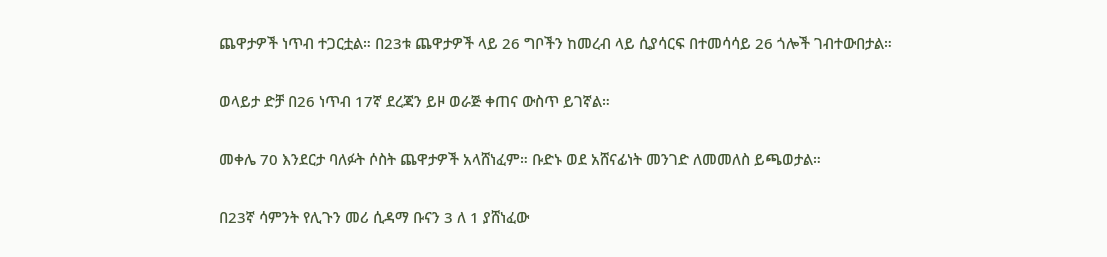ጨዋታዎች ነጥብ ተጋርቷል። በ23ቱ ጨዋታዎች ላይ 26 ግቦችን ከመረብ ላይ ሲያሳርፍ በተመሳሳይ 26 ጎሎች ገብተውበታል።

ወላይታ ድቻ በ26 ነጥብ 17ኛ ደረጃን ይዞ ወራጅ ቀጠና ውስጥ ይገኛል።

መቀሌ 70 እንደርታ ባለፉት ሶስት ጨዋታዎች አላሸነፈም። ቡድኑ ወደ አሸናፊነት መንገድ ለመመለስ ይጫወታል።

በ23ኛ ሳምንት የሊጉን መሪ ሲዳማ ቡናን 3 ለ 1 ያሸነፈው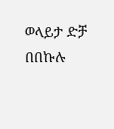ወላይታ ድቻ በበኩሉ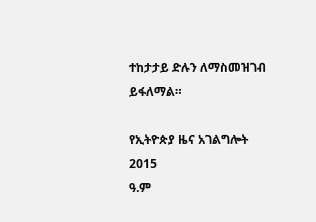ተከታታይ ድሉን ለማስመዝገብ ይፋለማል።

የኢትዮጵያ ዜና አገልግሎት
2015
ዓ.ም